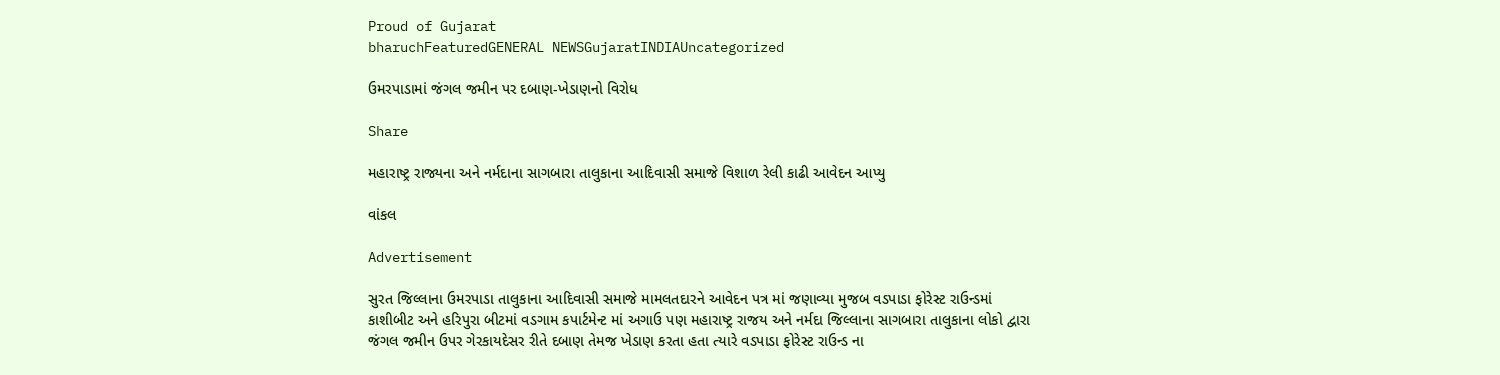Proud of Gujarat
bharuchFeaturedGENERAL NEWSGujaratINDIAUncategorized

ઉમરપાડામાં જંગલ જમીન પર દબાણ-ખેડાણનો વિરોધ

Share

મહારાષ્ટ્ર રાજ્યના અને નર્મદાના સાગબારા તાલુકાના આદિવાસી સમાજે વિશાળ રેલી કાઢી આવેદન આપ્યુ

વાંકલ

Advertisement

સુરત જિલ્લાના ઉમરપાડા તાલુકાના આદિવાસી સમાજે મામલતદારને આવેદન પત્ર માં જણાવ્યા મુજબ વડપાડા ફોરેસ્ટ રાઉન્ડમાં કાશીબીટ અને હરિપુરા બીટમાં વડગામ કપાર્ટમેન્ટ માં અગાઉ પણ મહારાષ્ટ્ર રાજય અને નર્મદા જિલ્લાના સાગબારા તાલુકાના લોકો દ્વારા જંગલ જમીન ઉપર ગેરકાયદેસર રીતે દબાણ તેમજ ખેડાણ કરતા હતા ત્યારે વડપાડા ફોરેસ્ટ રાઉન્ડ ના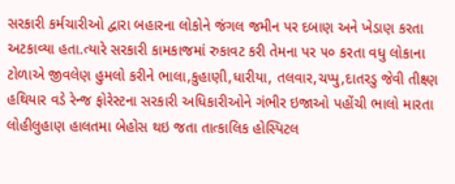સરકારી કર્મચારીઓ દ્વારા બહારના લોકોને જંગલ જમીન પર દબાણ અને ખેડાણ કરતા અટકાવ્યા હતા.ત્યારે સરકારી કામકાજમાં રુકાવટ કરી તેમના પર ૫૦ કરતા વધુ લોકાના ટોળાએ જીવલેણ હુમલો કરીને ભાલા,કુહાણી,ધારીયા, તલવાર,ચપ્પુ,દાતરડુ જેવી તીક્ષ્ણ હથિયાર વડે રેન્જ ફોરેસ્ટના સરકારી અધિકારીઓને ગંભીર ઇજાઓ પહોંચી ભાલો મારતા લોહીલુહાણ હાલતમા બેહોસ થઇ જતા તાત્કાલિક હોસ્પિટલ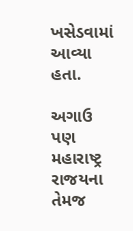ખસેડવામાં આવ્યા હતા.

અગાઉ પણ મહારાષ્ટ્ર રાજયના તેમજ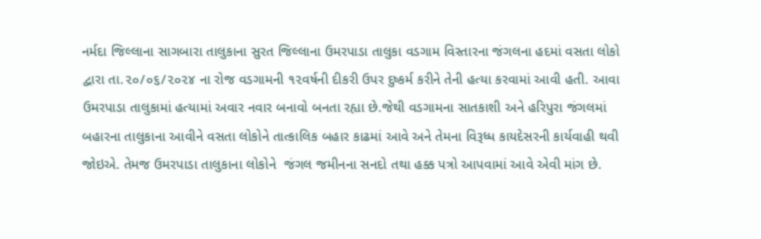નર્મદા જિલ્લાના સાગબારા તાલુકાના સુરત જિલ્લાના ઉમરપાડા તાલુકા વડગામ વિસ્તારના જંગલના હદમાં વસતા લોકો દ્વારા તા.૨૦/૦૬/૨૦૨૪ ના રોજ વડગામની ૧૨વર્ષની દીકરી ઉપર દુષ્કર્મ કરીને તેની હત્યા કરવામાં આવી હતી. આવા ઉમરપાડા તાલુકામાં હત્યામાં અવાર નવાર બનાવો બનતા રહ્યા છે.જેથી વડગામના સાતકાશી અને હરિપુરા જંગલમાં બહારના તાલુકાના આવીને વસતા લોકોને તાત્કાલિક બહાર કાઢમાં આવે અને તેમના વિરૂધ્ધ કાયદેસરની કાર્યવાહી થવી જોઇએ. તેમજ ઉમરપાડા તાલુકાના લોકોને  જંગલ જમીનના સનદો તથા હક્ક પત્રો આપવામાં આવે એવી માંગ છે.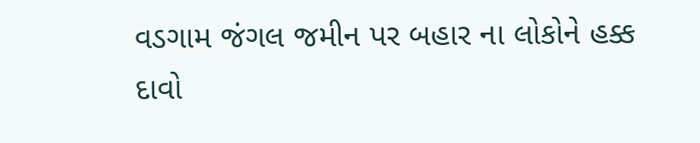વડગામ જંગલ જમીન પર બહાર ના લોકોને હક્ક દાવો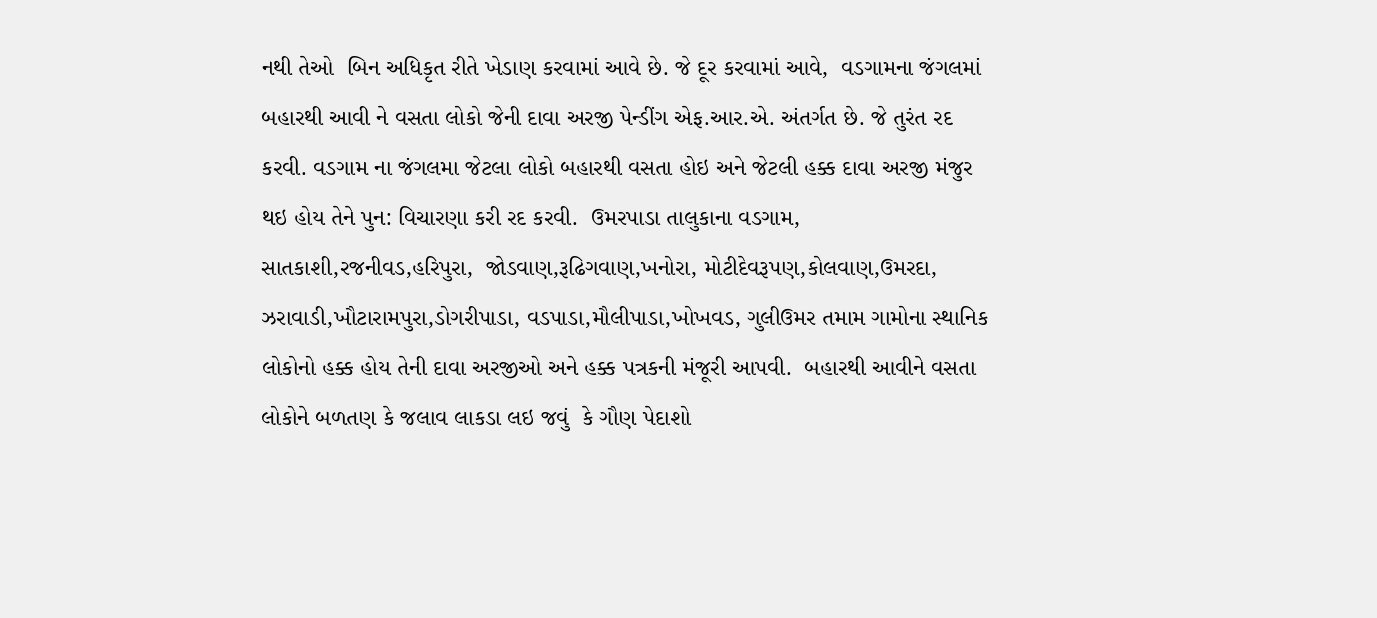નથી તેઓ  બિન અધિકૃત રીતે ખેડાણ કરવામાં આવે છે. જે દૂર કરવામાં આવે,  વડગામના જંગલમાં બહારથી આવી ને વસતા લોકો જેની દાવા અરજી પેન્ડીંગ એફ.આર.એ. અંતર્ગત છે. જે તુરંત રદ કરવી. વડગામ ના જંગલમા જેટલા લોકો બહારથી વસતા હોઇ અને જેટલી હક્ક દાવા અરજી મંજુર થઇ હોય તેને પુન: વિચારણા કરી રદ કરવી.  ઉમરપાડા તાલુકાના વડગામ, સાતકાશી,રજનીવડ,હરિપુરા,  જોડવાણ,રૂઢિગવાણ,ખનોરા, મોટીદેવરૂપણ,કોલવાણ,ઉમરદા, ઝરાવાડી,ખૌટારામપુરા,ડોગરીપાડા, વડપાડા,મૌલીપાડા,ખોખવડ, ગુલીઉમર તમામ ગામોના સ્થાનિક લોકોનો હક્ક હોય તેની દાવા અરજીઓ અને હક્ક પત્રકની મંજૂરી આપવી.  બહારથી આવીને વસતા લોકોને બળતણ કે જલાવ લાકડા લઇ જવું  કે ગૌણ પેદાશો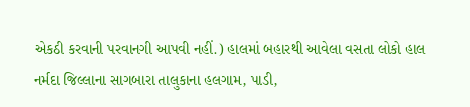એકઠી કરવાની પરવાનગી આપવી નહીં.) હાલમાં બહારથી આવેલા વસતા લોકો હાલ નર્મદા જિલ્લાના સાગબારા તાલુકાના હલગામ, પાડી,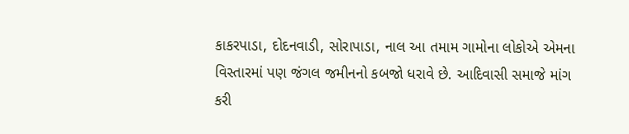કાકરપાડા, દોદનવાડી, સોરાપાડા, નાલ આ તમામ ગામોના લોકોએ એમના વિસ્તારમાં પણ જંગલ જમીનનો કબજો ધરાવે છે. આદિવાસી સમાજે માંગ કરી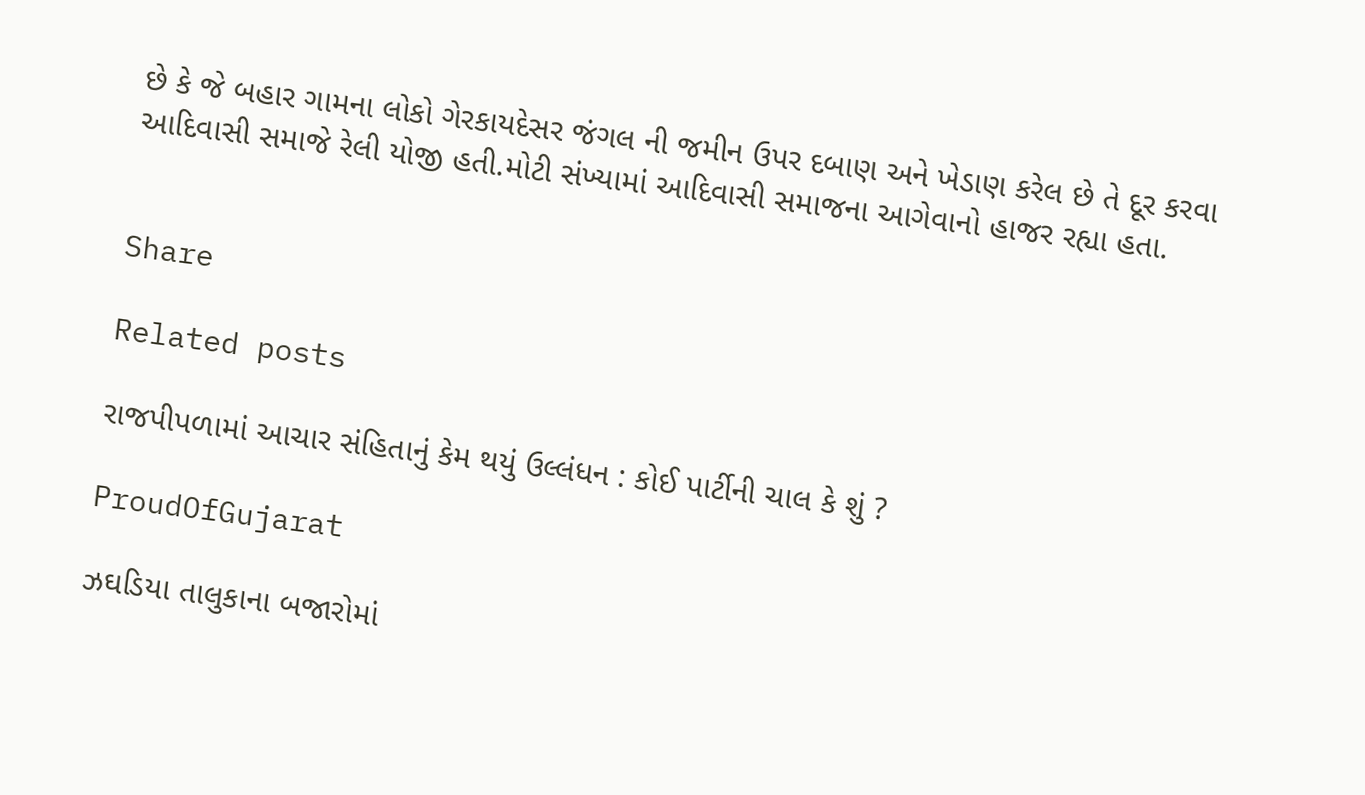છે કે જે બહાર ગામના લોકો ગેરકાયદેસર જંગલ ની જમીન ઉપર દબાણ અને ખેડાણ કરેલ છે તે દૂર કરવા આદિવાસી સમાજે રેલી યોજી હતી.મોટી સંખ્યામાં આદિવાસી સમાજના આગેવાનો હાજર રહ્યા હતા.


Share

Related posts

રાજપીપળામાં આચાર સંહિતાનું કેમ થયું ઉલ્લંધન : કોઈ પાર્ટીની ચાલ કે શું ?

ProudOfGujarat

ઝઘડિયા તાલુકાના બજારોમાં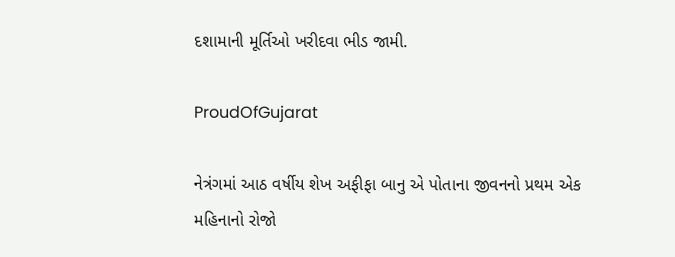દશામાની મૂર્તિઓ ખરીદવા ભીડ જામી.

ProudOfGujarat

નેત્રંગમાં આઠ વર્ષીય શેખ અફીફા બાનુ એ પોતાના જીવનનો પ્રથમ એક મહિનાનો રોજો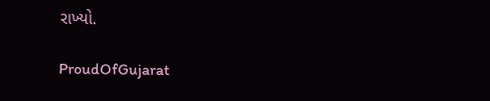રાખ્યો.

ProudOfGujarat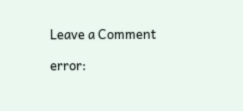Leave a Comment

error: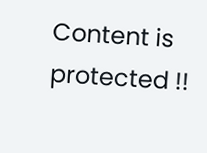Content is protected !!